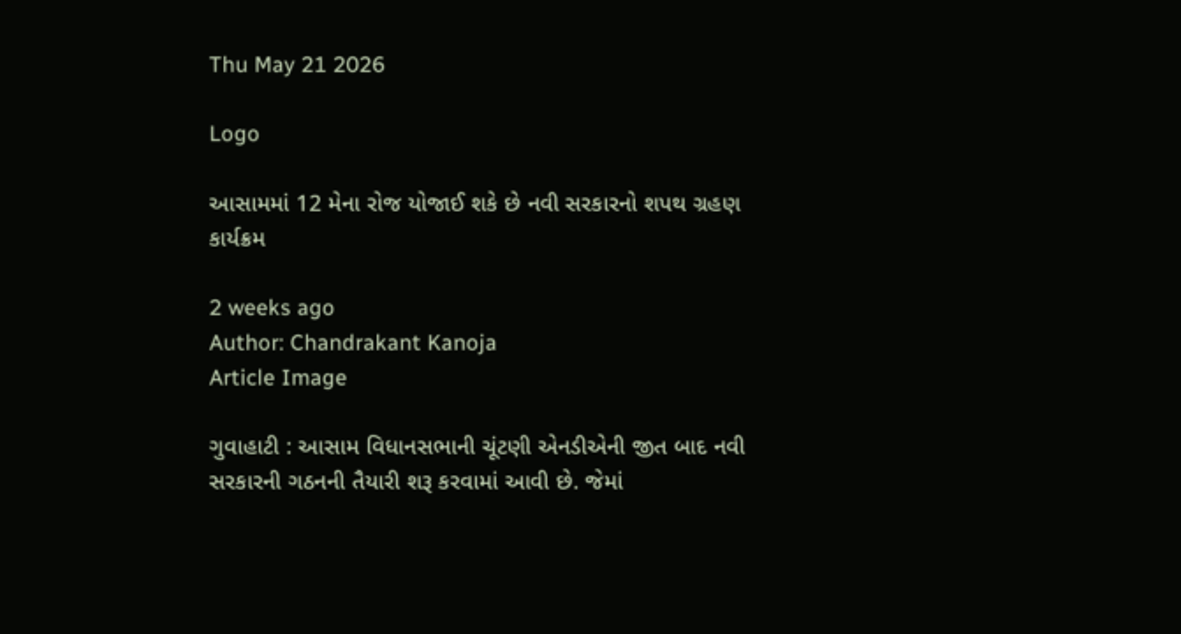Thu May 21 2026

Logo

આસામમાં 12 મેના રોજ યોજાઈ શકે છે નવી સરકારનો શપથ ગ્રહણ કાર્યક્રમ

2 weeks ago
Author: Chandrakant Kanoja
Article Image

ગુવાહાટી : આસામ વિધાનસભાની ચૂંટણી એનડીએની જીત બાદ નવી સરકારની ગઠનની તૈયારી શરૂ કરવામાં આવી છે. જેમાં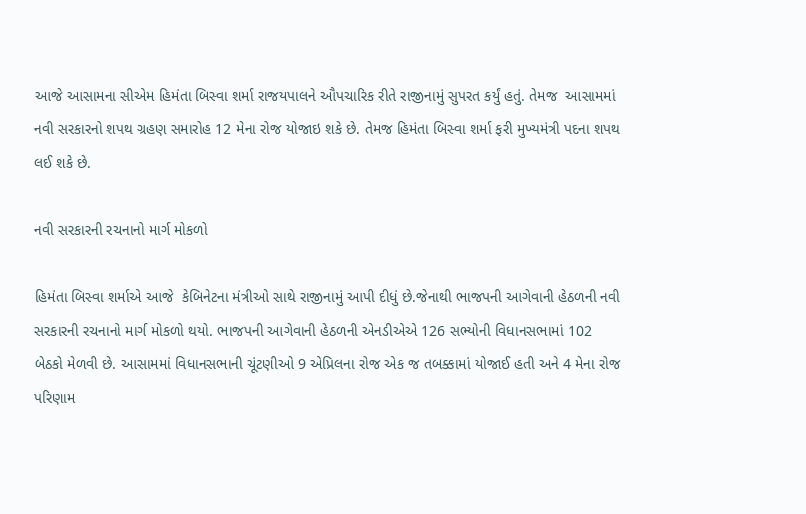આજે આસામના સીએમ હિમંતા બિસ્વા શર્મા રાજયપાલને ઔપચારિક રીતે રાજીનામું સુપરત કર્યું હતું. તેમજ  આસામમાં નવી સરકારનો શપથ ગ્રહણ સમારોહ 12 મેના રોજ યોજાઇ શકે છે. તેમજ હિમંતા બિસ્વા શર્મા ફરી મુખ્યમંત્રી પદના શપથ લઈ શકે છે.

નવી સરકારની રચનાનો માર્ગ મોકળો

હિમંતા બિસ્વા શર્માએ આજે  કેબિનેટના મંત્રીઓ સાથે રાજીનામું આપી દીધું છે.જેનાથી ભાજપની આગેવાની હેઠળની નવી સરકારની રચનાનો માર્ગ મોકળો થયો. ભાજપની આગેવાની હેઠળની એનડીએએ 126 સભ્યોની વિધાનસભામાં 102 બેઠકો મેળવી છે. આસામમાં વિધાનસભાની ચૂંટણીઓ 9 એપ્રિલના રોજ એક જ તબક્કામાં યોજાઈ હતી અને 4 મેના રોજ પરિણામ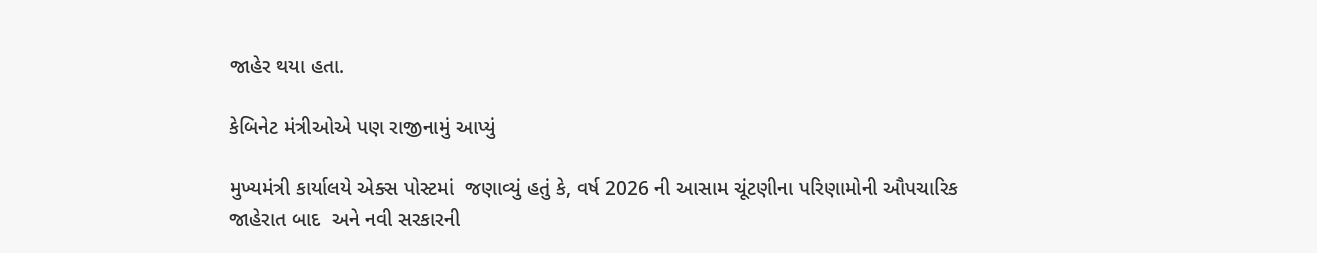જાહેર થયા હતા.

કેબિનેટ મંત્રીઓએ પણ રાજીનામું આપ્યું

મુખ્યમંત્રી કાર્યાલયે એક્સ પોસ્ટમાં  જણાવ્યું હતું કે, વર્ષ 2026 ની આસામ ચૂંટણીના પરિણામોની ઔપચારિક જાહેરાત બાદ  અને નવી સરકારની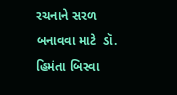રચનાને સરળ બનાવવા માટે  ડૉ. હિમંતા બિસ્વા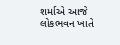શર્માએ આજે લોકભવન ખાતે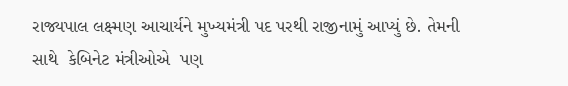રાજ્યપાલ લક્ષ્મણ આચાર્યને મુખ્યમંત્રી પદ પરથી રાજીનામું આપ્યું છે. તેમની સાથે  કેબિનેટ મંત્રીઓએ  પણ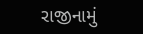રાજીનામું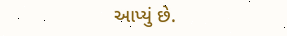આપ્યું છે.